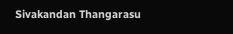Sivakandan Thangarasu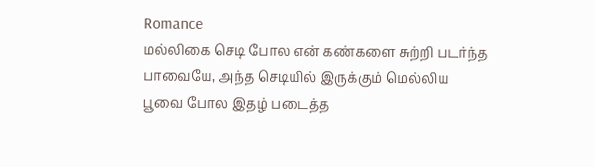Romance
மல்லிகை செடி போல என் கண்களை சுற்றி படர்ந்த பாவையே, அந்த செடியில் இருக்கும் மெல்லிய பூவை போல இதழ் படைத்த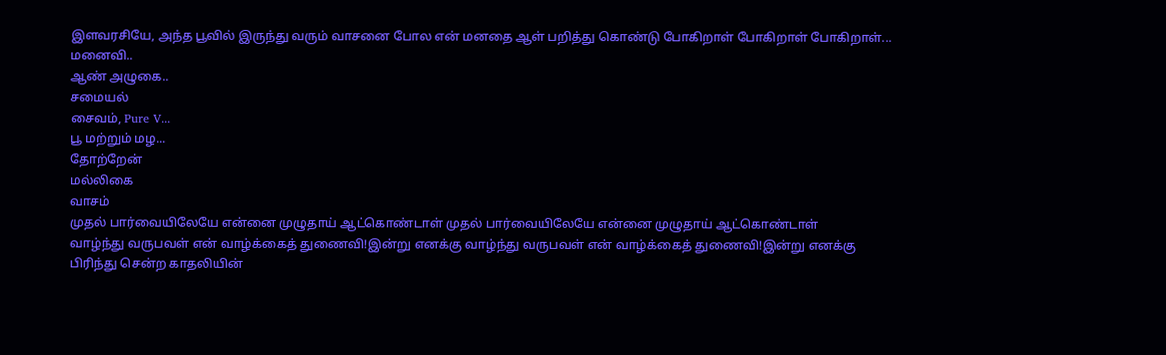இளவரசியே, அந்த பூவில் இருந்து வரும் வாசனை போல என் மனதை ஆள் பறித்து கொண்டு போகிறாள் போகிறாள் போகிறாள்...
மனைவி..
ஆண் அழுகை..
சமையல்
சைவம், Pure V...
பூ மற்றும் மழ...
தோற்றேன்
மல்லிகை
வாசம்
முதல் பார்வையிலேயே என்னை முழுதாய் ஆட்கொண்டாள் முதல் பார்வையிலேயே என்னை முழுதாய் ஆட்கொண்டாள்
வாழ்ந்து வருபவள் என் வாழ்க்கைத் துணைவி!இன்று எனக்கு வாழ்ந்து வருபவள் என் வாழ்க்கைத் துணைவி!இன்று எனக்கு
பிரிந்து சென்ற காதலியின்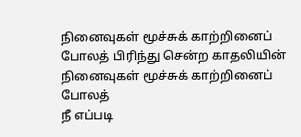நினைவுகள் மூச்சுக் காற்றினைப் போலத் பிரிந்து சென்ற காதலியின் நினைவுகள் மூச்சுக் காற்றினைப் போலத்
நீ எப்படி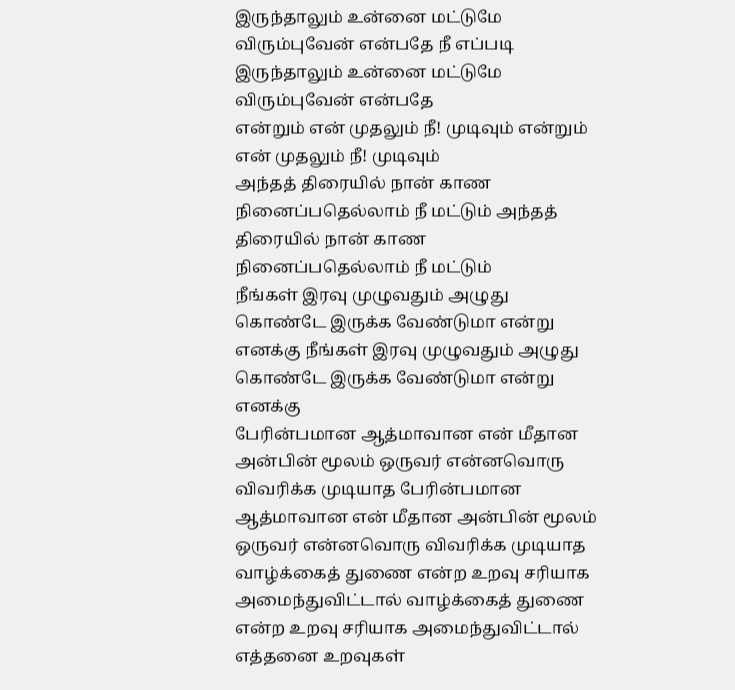இருந்தாலும் உன்னை மட்டுமே விரும்புவேன் என்பதே நீ எப்படி இருந்தாலும் உன்னை மட்டுமே விரும்புவேன் என்பதே
என்றும் என் முதலும் நீ! முடிவும் என்றும் என் முதலும் நீ! முடிவும்
அந்தத் திரையில் நான் காண நினைப்பதெல்லாம் நீ மட்டும் அந்தத் திரையில் நான் காண நினைப்பதெல்லாம் நீ மட்டும்
நீங்கள் இரவு முழுவதும் அழுது கொண்டே இருக்க வேண்டுமா என்று எனக்கு நீங்கள் இரவு முழுவதும் அழுது கொண்டே இருக்க வேண்டுமா என்று எனக்கு
பேரின்பமான ஆத்மாவான என் மீதான அன்பின் மூலம் ஒருவர் என்னவொரு விவரிக்க முடியாத பேரின்பமான ஆத்மாவான என் மீதான அன்பின் மூலம் ஒருவர் என்னவொரு விவரிக்க முடியாத
வாழ்க்கைத் துணை என்ற உறவு சரியாக அமைந்துவிட்டால் வாழ்க்கைத் துணை என்ற உறவு சரியாக அமைந்துவிட்டால்
எத்தனை உறவுகள்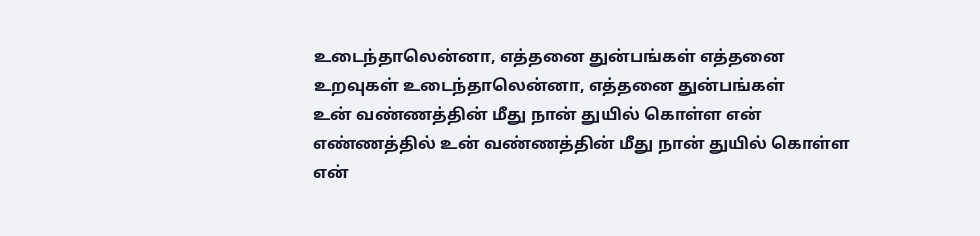உடைந்தாலென்னா, எத்தனை துன்பங்கள் எத்தனை உறவுகள் உடைந்தாலென்னா, எத்தனை துன்பங்கள்
உன் வண்ணத்தின் மீது நான் துயில் கொள்ள என் எண்ணத்தில் உன் வண்ணத்தின் மீது நான் துயில் கொள்ள என்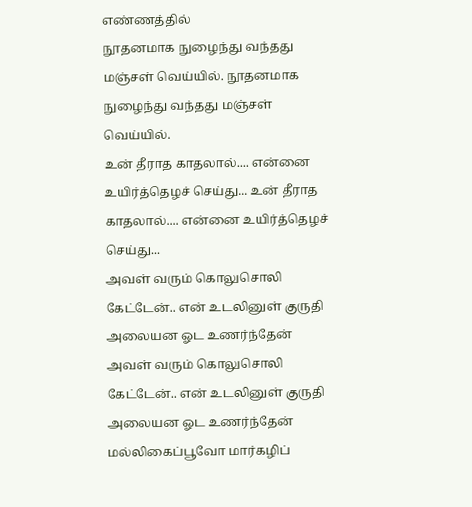எண்ணத்தில்
நூதனமாக நுழைந்து வந்தது மஞ்சள் வெய்யில். நூதனமாக நுழைந்து வந்தது மஞ்சள் வெய்யில்.
உன் தீராத காதலால்.... என்னை உயிர்த்தெழச் செய்து... உன் தீராத காதலால்.... என்னை உயிர்த்தெழச் செய்து...
அவள் வரும் கொலுசொலி கேட்டேன்.. என் உடலினுள் குருதி அலையன ஓட உணர்ந்தேன் அவள் வரும் கொலுசொலி கேட்டேன்.. என் உடலினுள் குருதி அலையன ஓட உணர்ந்தேன்
மல்லிகைப்பூவோ மார்கழிப்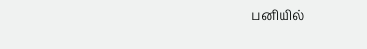பனியில்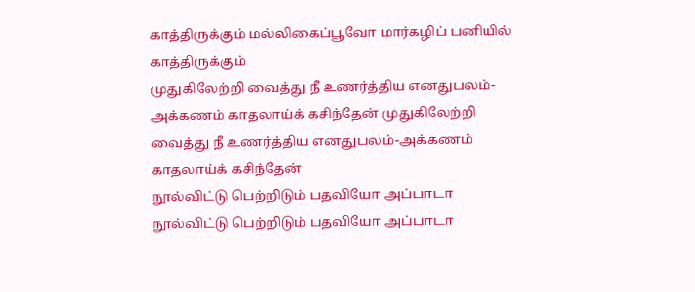காத்திருக்கும் மல்லிகைப்பூவோ மார்கழிப் பனியில் காத்திருக்கும்
முதுகிலேற்றி வைத்து நீ உணர்த்திய எனதுபலம்-அக்கணம் காதலாய்க் கசிந்தேன் முதுகிலேற்றி வைத்து நீ உணர்த்திய எனதுபலம்-அக்கணம் காதலாய்க் கசிந்தேன்
நூல்விட்டு பெற்றிடும் பதவியோ அப்பாடா நூல்விட்டு பெற்றிடும் பதவியோ அப்பாடா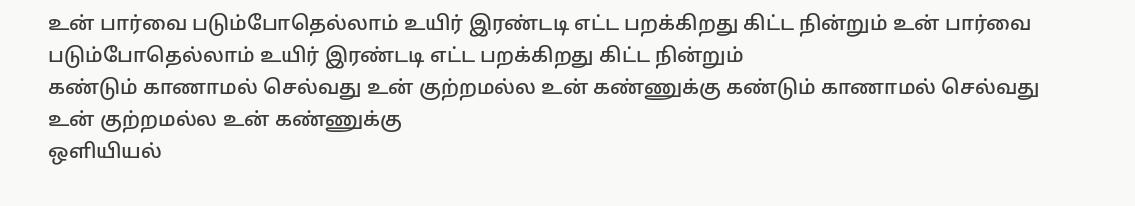உன் பார்வை படும்போதெல்லாம் உயிர் இரண்டடி எட்ட பறக்கிறது கிட்ட நின்றும் உன் பார்வை படும்போதெல்லாம் உயிர் இரண்டடி எட்ட பறக்கிறது கிட்ட நின்றும்
கண்டும் காணாமல் செல்வது உன் குற்றமல்ல உன் கண்ணுக்கு கண்டும் காணாமல் செல்வது உன் குற்றமல்ல உன் கண்ணுக்கு
ஒளியியல்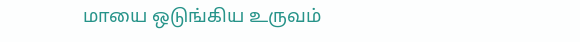மாயை ஒடுங்கிய உருவம்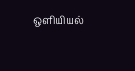ஒளியியல்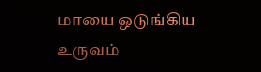மாயை ஒடுங்கிய உருவம்